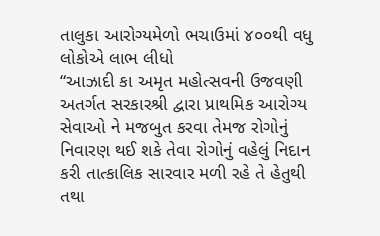તાલુકા આરોગ્યમેળો ભચાઉમાં ૪૦૦થી વધુ લોકોએ લાભ લીધો
“આઝાદી કા અમૃત મહોત્સવની ઉજવણી અતર્ગત સરકારશ્રી દ્વારા પ્રાથમિક આરોગ્ય સેવાઓ ને મજબુત કરવા તેમજ રોગોનું નિવારણ થઈ શકે તેવા રોગોનું વહેલું નિદાન કરી તાત્કાલિક સારવાર મળી રહે તે હેતુથી તથા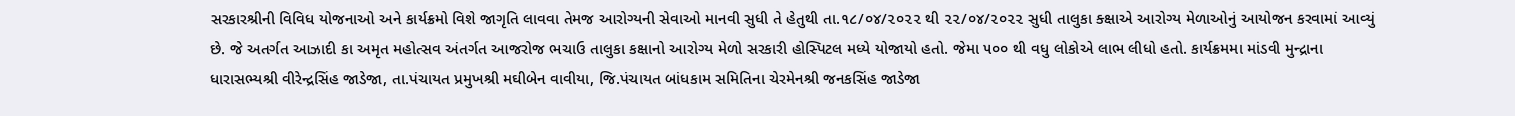સરકારશ્રીની વિવિધ યોજનાઓ અને કાર્યક્રમો વિશે જાગૃતિ લાવવા તેમજ આરોગ્યની સેવાઓ માનવી સુધી તે હેતુથી તા.૧૮/૦૪/૨૦૨૨ થી ૨૨/૦૪/૨૦૨૨ સુધી તાલુકા ક્ક્ષાએ આરોગ્ય મેળાઓનું આયોજન કરવામાં આવ્યું છે. જે અતર્ગત આઝાદી કા અમૃત મહોત્સવ અંતર્ગત આજરોજ ભચાઉ તાલુકા કક્ષાનો આરોગ્ય મેળો સરકારી હોસ્પિટલ મધ્યે યોજાયો હતો. જેમા ૫૦૦ થી વધુ લોકોએ લાભ લીધો હતો. કાર્યક્રમમા માંડવી મુન્દ્રાના ધારાસભ્યશ્રી વીરેન્દ્રસિંહ જાડેજા, તા.પંચાયત પ્રમુખશ્રી મઘીબેન વાવીયા, જિ.પંચાયત બાંધકામ સમિતિના ચેરમેનશ્રી જનકસિંહ જાડેજા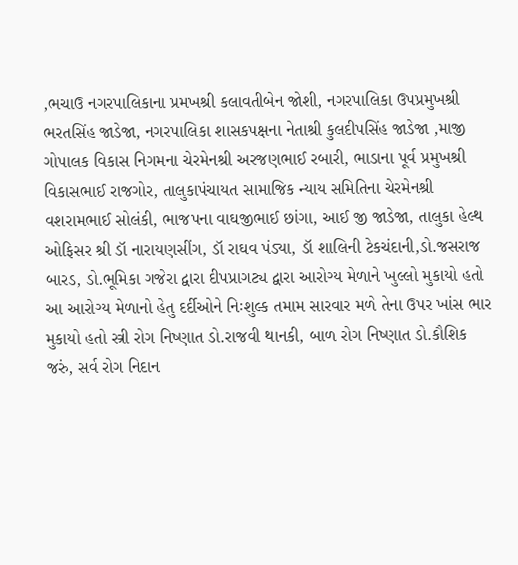,ભચાઉ નગરપાલિકાના પ્રમખશ્રી કલાવતીબેન જોશી, નગરપાલિકા ઉપપ્રમુખશ્રી ભરતસિંહ જાડેજા, નગરપાલિકા શાસકપક્ષના નેતાશ્રી કુલદીપસિંહ જાડેજા ,માજી ગોપાલક વિકાસ નિગમના ચેરમેનશ્રી અરજણભાઈ રબારી, ભાડાના પૂર્વ પ્રમુખશ્રી વિકાસભાઈ રાજગોર, તાલુકાપંચાયત સામાજિક ન્યાય સમિતિના ચેરમેનશ્રી વશરામભાઈ સોલંકી, ભાજપના વાઘજીભાઈ છાંગા, આઈ જી જાડેજા, તાલુકા હેલ્થ ઓફિસર શ્રી ડૉ નારાયણસીંગ, ડૉ રાઘવ પંડ્યા, ડૉ શાલિની ટેકચંદાની,ડો.જસરાજ બારડ, ડો.ભૂમિકા ગજેરા દ્વારા દીપપ્રાગટ્ય દ્વારા આરોગ્ય મેળાને ખુલ્લો મુકાયો હતો
આ આરોગ્ય મેળાનો હેતુ દર્દીઓને નિઃશુલ્ક તમામ સારવાર મળે તેના ઉપર ખાંસ ભાર મુકાયો હતો સ્ત્રી રોગ નિષ્ણાત ડો.રાજવી થાનકી, બાળ રોગ નિષ્ણાત ડો.કૌશિક જરું, સર્વ રોગ નિદાન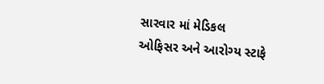સારવાર માં મેડિકલ ઓફિસર અને આરોગ્ય સ્ટાફે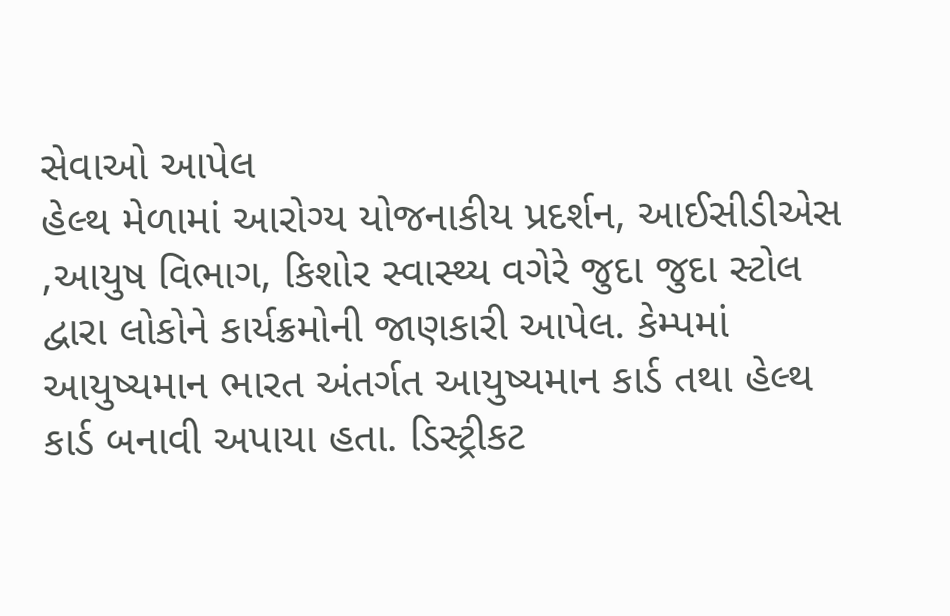સેવાઓ આપેલ
હેલ્થ મેળામાં આરોગ્ય યોજનાકીય પ્રદર્શન, આઈસીડીએસ ,આયુષ વિભાગ, કિશોર સ્વાસ્થ્ય વગેરે જુદા જુદા સ્ટોલ દ્વારા લોકોને કાર્યક્રમોની જાણકારી આપેલ. કેમ્પમાં આયુષ્યમાન ભારત અંતર્ગત આયુષ્યમાન કાર્ડ તથા હેલ્થ કાર્ડ બનાવી અપાયા હતા. ડિસ્ટ્રીકટ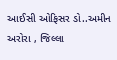આઈસી ઓફિસર ડો..અમીન અરોરા , જિલ્લા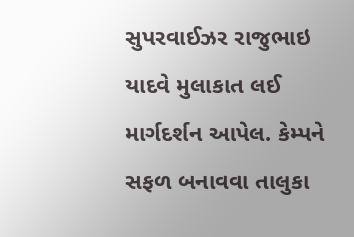સુપરવાઈઝર રાજુભાઇ યાદવે મુલાકાત લઈ માર્ગદર્શન આપેલ. કેમ્પને સફળ બનાવવા તાલુકા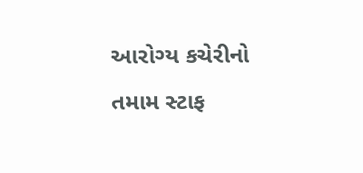આરોગ્ય કચેરીનો તમામ સ્ટાફ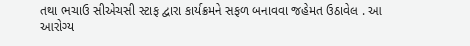તથા ભચાઉ સીએચસી સ્ટાફ દ્વારા કાર્યક્રમને સફળ બનાવવા જહેમત ઉઠાવેલ . આ આરોગ્ય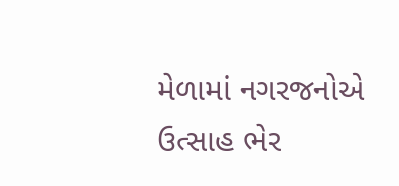મેળામાં નગરજનોએ ઉત્સાહ ભેર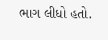ભાગ લીધો હતો.